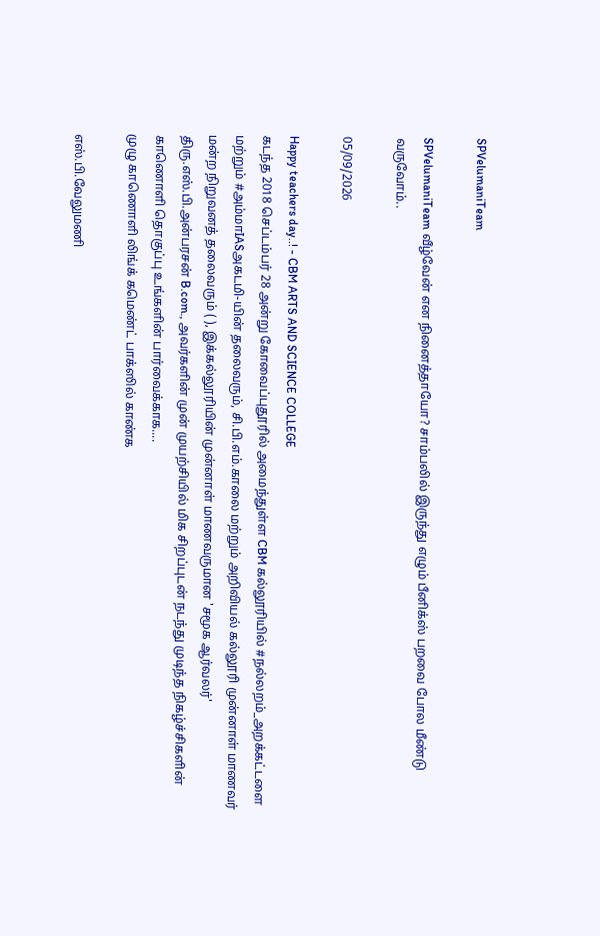SPVelumaniTeam

SPVelumaniTeam வீழ்வேன் என நினைத்தாயோ? சாம்பலில் இருந்து எழும் பீனிக்ஸ் பறவை போல மீண்டு வருவோம்..

05/09/2026

Happy teachers day..! - CBM ARTS AND SCIENCE COLLEGE
கடந்த 2018 செப்டம்பர் 28 அன்று கோவைப்புதூரில் அமைந்துள்ள CBM கல்லூரியில் #நல்லறம்_அறக்கட்டளை மற்றும் #அம்மாIASஅகடமி-யின் தலைவரும், சி.பி.எம்.காலை மற்றும் அறிவியல் கல்லூரி முன்னாள் மாணவர் மன்ற நிறுவனத் தலைவரும் ( ), இக்கல்லூரியின் முன்னாள் மாணவருமான 'சமூக ஆர்வலர்' திரு.எஸ்.பி.அன்பரசன் B.com., அவர்களின் முன் முயற்சியில் மிக சிறப்புடன் நடந்து முடிந்த நிகழ்ச்சிகளின் காணொளி தொகுப்பு உங்களின் பார்வைக்காக....
முழு காணொளி லிங்க் கமெண்ட் பாக்ஸில் காண்க

எஸ்.பி.வேலுமணி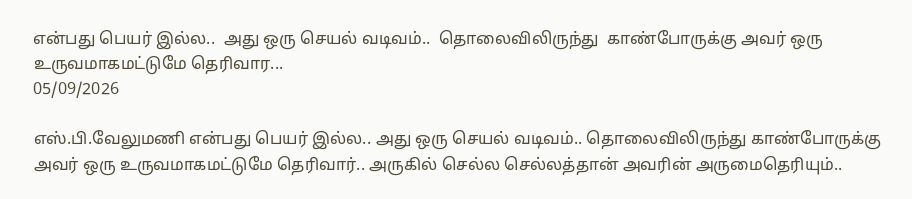என்பது பெயர் இல்ல..  அது ஒரு செயல் வடிவம்..  தொலைவிலிருந்து  காண்போருக்கு அவர் ஒரு உருவமாகமட்டுமே தெரிவார...
05/09/2026

எஸ்.பி.வேலுமணி என்பது பெயர் இல்ல.. அது ஒரு செயல் வடிவம்.. தொலைவிலிருந்து காண்போருக்கு அவர் ஒரு உருவமாகமட்டுமே தெரிவார்.. அருகில் செல்ல செல்லத்தான் அவரின் அருமைதெரியும்..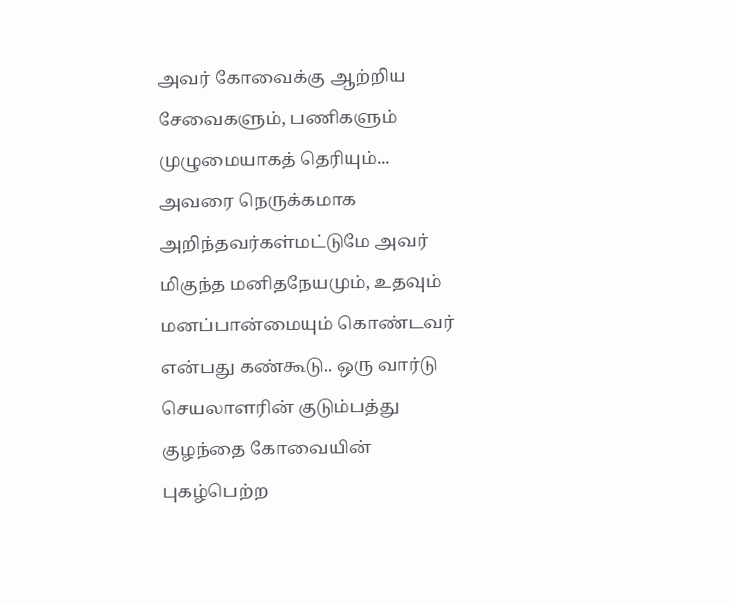அவர் கோவைக்கு ஆற்றிய சேவைகளும், பணிகளும் முழுமையாகத் தெரியும்... அவரை நெருக்கமாக அறிந்தவர்கள்மட்டுமே அவர் மிகுந்த மனிதநேயமும், உதவும் மனப்பான்மையும் கொண்டவர் என்பது கண்கூடு.. ஒரு வார்டு செயலாளரின் குடும்பத்து குழந்தை கோவையின் புகழ்பெற்ற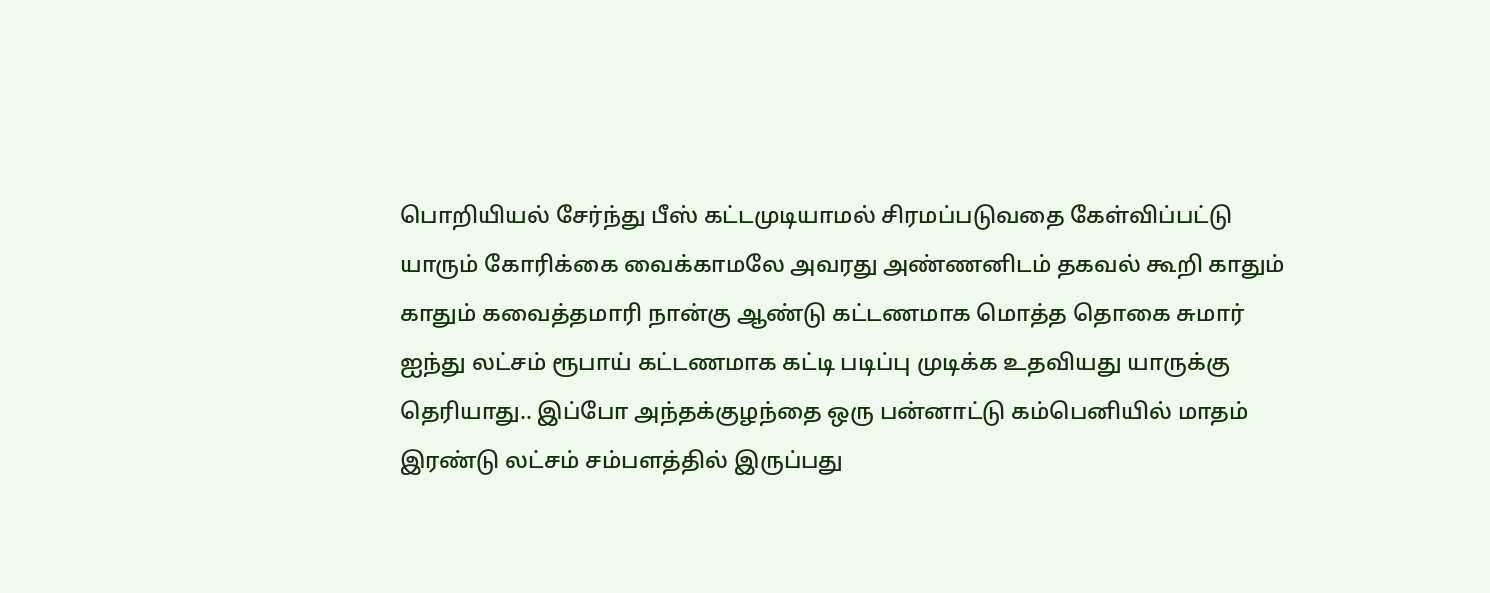பொறியியல் சேர்ந்து பீஸ் கட்டமுடியாமல் சிரமப்படுவதை கேள்விப்பட்டு யாரும் கோரிக்கை வைக்காமலே அவரது அண்ணனிடம் தகவல் கூறி காதும் காதும் கவைத்தமாரி நான்கு ஆண்டு கட்டணமாக மொத்த தொகை சுமார் ஐந்து லட்சம் ரூபாய் கட்டணமாக கட்டி படிப்பு முடிக்க உதவியது யாருக்கு தெரியாது.. இப்போ அந்தக்குழந்தை ஒரு பன்னாட்டு கம்பெனியில் மாதம் இரண்டு லட்சம் சம்பளத்தில் இருப்பது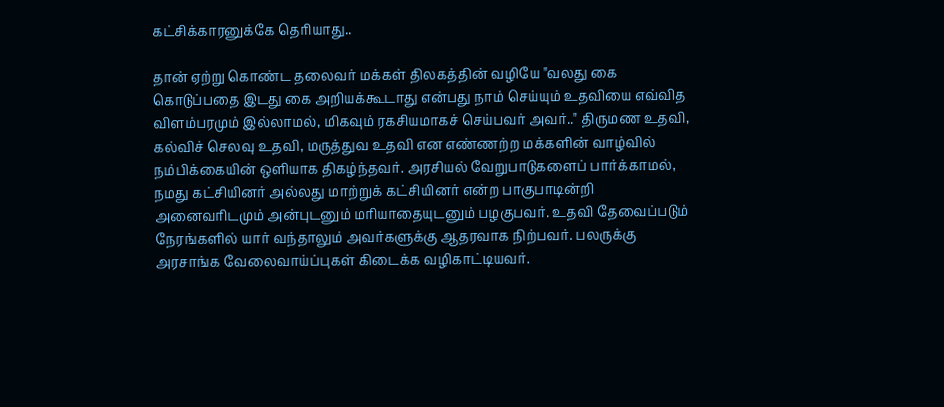கட்சிக்காரனுக்கே தெரியாது..

தான் ஏற்று கொண்ட தலைவர் மக்கள் திலகத்தின் வழியே "வலது கை கொடுப்பதை இடது கை அறியக்கூடாது என்பது நாம் செய்யும் உதவியை எவ்வித விளம்பரமும் இல்லாமல், மிகவும் ரகசியமாகச் செய்பவர் அவர்.." திருமண உதவி, கல்விச் செலவு உதவி, மருத்துவ உதவி என எண்ணற்ற மக்களின் வாழ்வில் நம்பிக்கையின் ஒளியாக திகழ்ந்தவர். அரசியல் வேறுபாடுகளைப் பார்க்காமல், நமது கட்சியினர் அல்லது மாற்றுக் கட்சியினர் என்ற பாகுபாடின்றி அனைவரிடமும் அன்புடனும் மரியாதையுடனும் பழகுபவர். உதவி தேவைப்படும் நேரங்களில் யார் வந்தாலும் அவர்களுக்கு ஆதரவாக நிற்பவர். பலருக்கு அரசாங்க வேலைவாய்ப்புகள் கிடைக்க வழிகாட்டியவர்.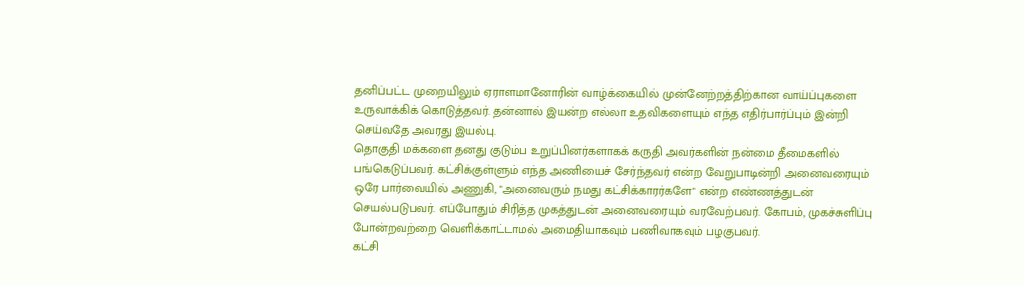தனிப்பட்ட முறையிலும் ஏராளமானோரின் வாழ்க்கையில் முன்னேற்றத்திற்கான வாய்ப்புகளை உருவாக்கிக் கொடுத்தவர். தன்னால் இயன்ற எல்லா உதவிகளையும் எந்த எதிர்பார்ப்பும் இன்றி செய்வதே அவரது இயல்பு.
தொகுதி மக்களை தனது குடும்ப உறுப்பினர்களாகக் கருதி அவர்களின் நன்மை தீமைகளில் பங்கெடுப்பவர். கட்சிக்குள்ளும் எந்த அணியைச் சேர்ந்தவர் என்ற வேறுபாடின்றி அனைவரையும் ஒரே பார்வையில் அணுகி, "அனைவரும் நமது கட்சிக்காரர்களே" என்ற எண்ணத்துடன் செயல்படுபவர். எப்போதும் சிரித்த முகத்துடன் அனைவரையும் வரவேற்பவர். கோபம், முகச்சுளிப்பு போன்றவற்றை வெளிக்காட்டாமல் அமைதியாகவும் பணிவாகவும் பழகுபவர்.
கட்சி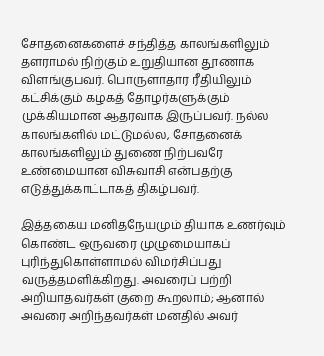சோதனைகளைச் சந்தித்த காலங்களிலும் தளராமல் நிற்கும் உறுதியான தூணாக விளங்குபவர். பொருளாதார ரீதியிலும் கட்சிக்கும் கழகத் தோழர்களுக்கும் முக்கியமான ஆதரவாக இருப்பவர். நல்ல காலங்களில் மட்டுமல்ல, சோதனைக் காலங்களிலும் துணை நிற்பவரே உண்மையான விசுவாசி என்பதற்கு எடுத்துக்காட்டாகத் திகழ்பவர்.

இத்தகைய மனிதநேயமும் தியாக உணர்வும் கொண்ட ஒருவரை முழுமையாகப் புரிந்துகொள்ளாமல் விமர்சிப்பது வருத்தமளிக்கிறது. அவரைப் பற்றி அறியாதவர்கள் குறை கூறலாம்; ஆனால் அவரை அறிந்தவர்கள் மனதில் அவர்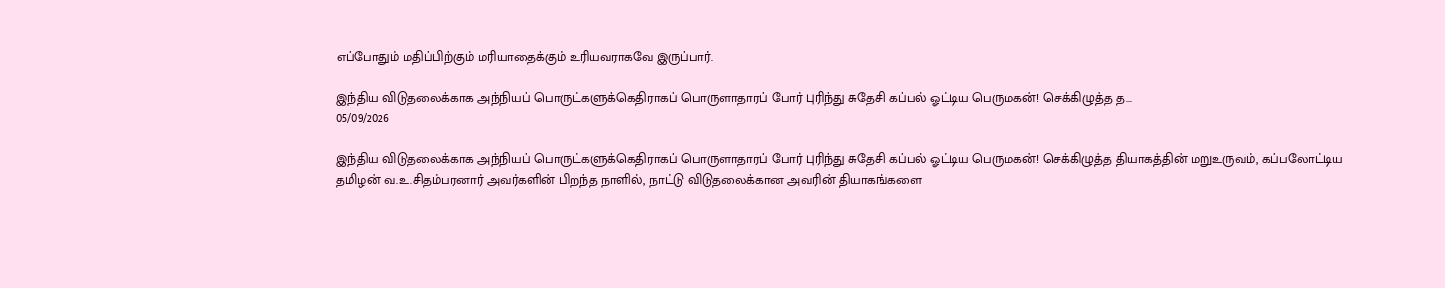எப்போதும் மதிப்பிற்கும் மரியாதைக்கும் உரியவராகவே இருப்பார்.

இந்திய விடுதலைக்காக அந்நியப் பொருட்களுக்கெதிராகப் பொருளாதாரப் போர் புரிந்து சுதேசி கப்பல் ஓட்டிய பெருமகன்! செக்கிழுத்த த...
05/09/2026

இந்திய விடுதலைக்காக அந்நியப் பொருட்களுக்கெதிராகப் பொருளாதாரப் போர் புரிந்து சுதேசி கப்பல் ஓட்டிய பெருமகன்! செக்கிழுத்த தியாகத்தின் மறுஉருவம், கப்பலோட்டிய தமிழன் வ.உ.சிதம்பரனார் அவர்களின் பிறந்த நாளில், நாட்டு விடுதலைக்கான அவரின் தியாகங்களை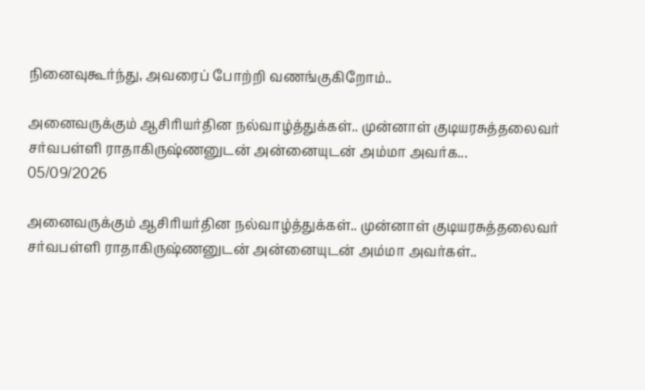நினைவுகூர்ந்து, அவரைப் போற்றி வணங்குகிறோம்..

அனைவருக்கும் ஆசிரியர்தின நல்வாழ்த்துக்கள்.. முன்னாள் குடியரசுத்தலைவர்  சர்வபள்ளி ராதாகிருஷ்ணனுடன் அன்னையுடன் அம்மா அவர்க...
05/09/2026

அனைவருக்கும் ஆசிரியர்தின நல்வாழ்த்துக்கள்.. முன்னாள் குடியரசுத்தலைவர் சர்வபள்ளி ராதாகிருஷ்ணனுடன் அன்னையுடன் அம்மா அவர்கள்..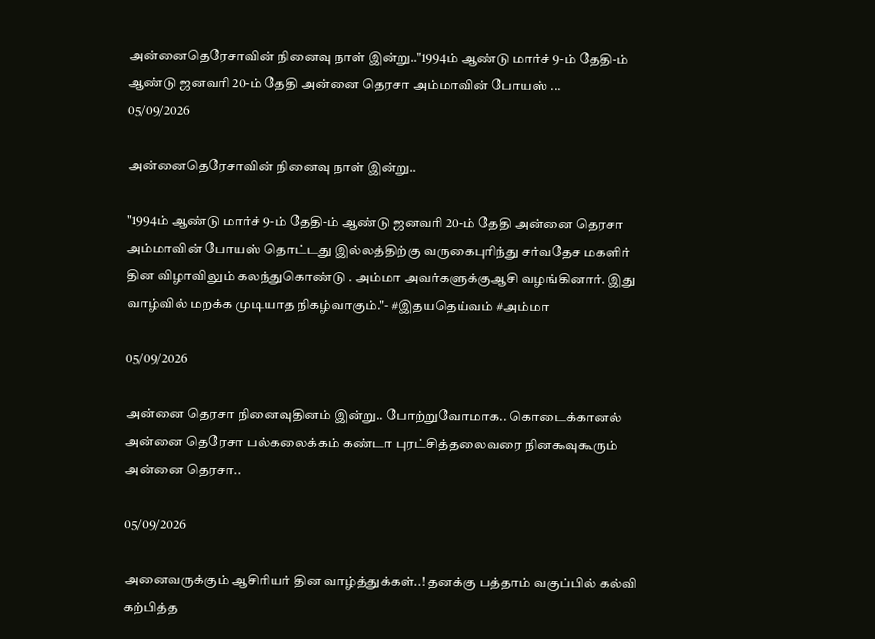அன்னைதெரேசாவின் நினைவு நாள் இன்று.."1994ம் ஆண்டு மார்ச் 9-ம் தேதி-ம் ஆண்டு ஜனவரி 20-ம் தேதி அன்னை தெரசா அம்மாவின் போயஸ் ...
05/09/2026

அன்னைதெரேசாவின் நினைவு நாள் இன்று..

"1994ம் ஆண்டு மார்ச் 9-ம் தேதி-ம் ஆண்டு ஜனவரி 20-ம் தேதி அன்னை தெரசா அம்மாவின் போயஸ் தொட்டது இல்லத்திற்கு வருகைபுரிந்து சர்வதேச மகளிர் தின விழாவிலும் கலந்துகொண்டு . அம்மா அவர்களுக்குஆசி வழங்கினார். இது வாழ்வில் மறக்க முடியாத நிகழ்வாகும்."- #இதயதெய்வம் #அம்மா

05/09/2026

அன்னை தெரசா நினைவுதினம் இன்று.. போற்றுவோமாக.. கொடைக்கானல் அன்னை தெரேசா பல்கலைக்கம் கண்டா புரட்சித்தலைவரை நின௯வுகூரும் அன்னை தெரசா..

05/09/2026

அனைவருக்கும் ஆசிரியர் தின வாழ்த்துக்கள்..! தனக்கு பத்தாம் வகுப்பில் கல்வி கற்பித்த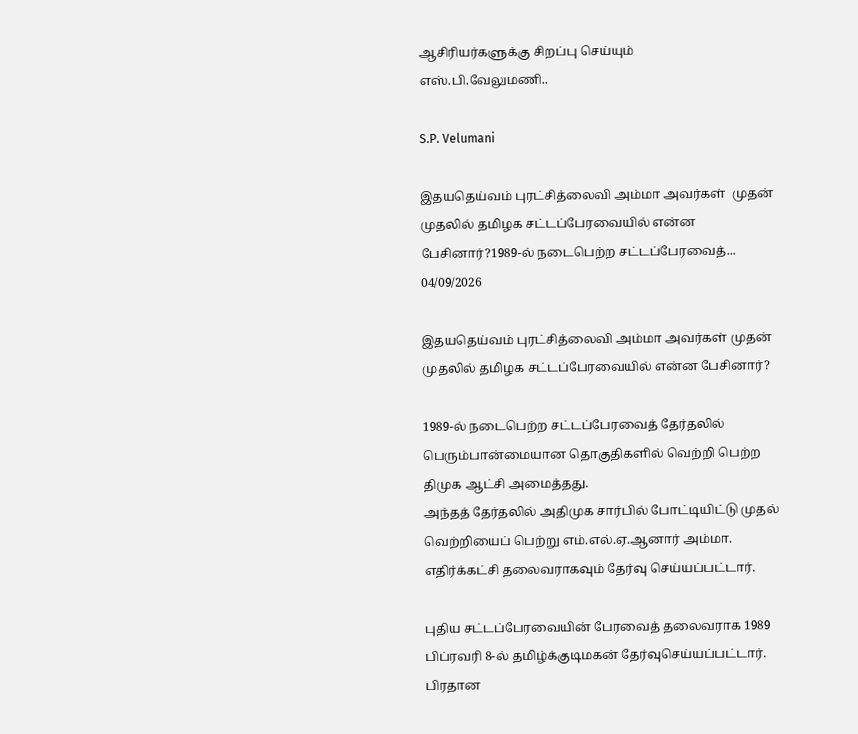ஆசிரியர்களுக்கு சிறப்பு செய்யும்
எஸ்.பி.வேலுமணி..

S.P. Velumani

இதயதெய்வம் புரட்சித்லைவி அம்மா அவர்கள்  முதன் முதலில் தமிழக சட்டப்பேரவையில் என்ன பேசினார்?1989-ல் நடைபெற்ற சட்டப்பேரவைத்...
04/09/2026

இதயதெய்வம் புரட்சித்லைவி அம்மா அவர்கள் முதன் முதலில் தமிழக சட்டப்பேரவையில் என்ன பேசினார்?

1989-ல் நடைபெற்ற சட்டப்பேரவைத் தேர்தலில் பெரும்பான்மையான தொகுதிகளில் வெற்றி பெற்ற திமுக ஆட்சி அமைத்தது.
அந்தத் தேர்தலில் அதிமுக சார்பில் போட்டியிட்டு முதல் வெற்றியைப் பெற்று எம்.எல்.ஏ.ஆனார் அம்மா. எதிர்க்கட்சி தலைவராகவும் தேர்வு செய்யப்பட்டார்.

புதிய சட்டப்பேரவையின் பேரவைத் தலைவராக 1989 பிப்ரவரி 8-ல் தமிழ்க்குடிமகன் தேர்வுசெய்யப்பட்டார். பிரதான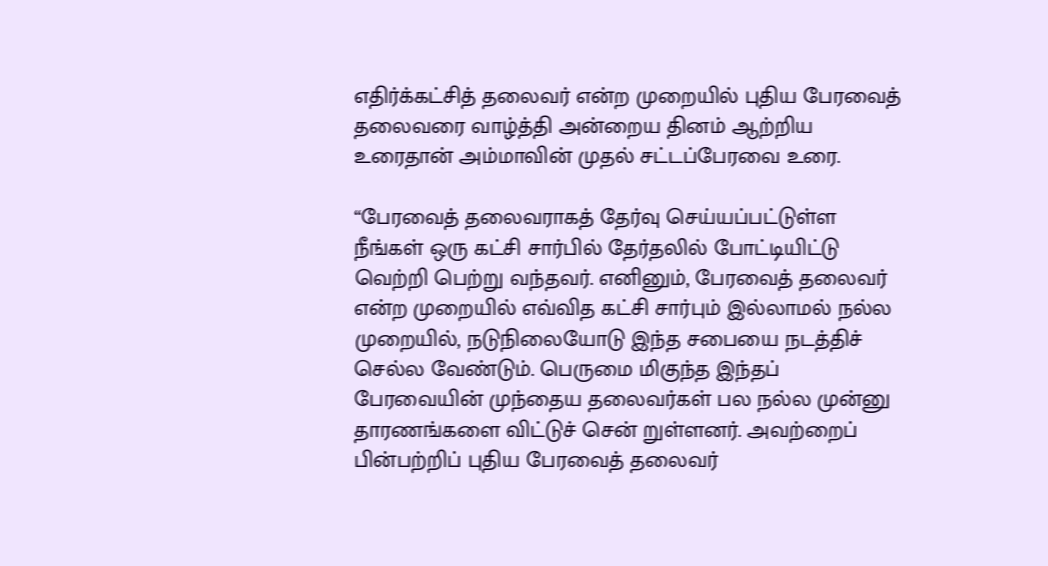எதிர்க்கட்சித் தலைவர் என்ற முறையில் புதிய பேரவைத் தலைவரை வாழ்த்தி அன்றைய தினம் ஆற்றிய உரைதான் அம்மாவின் முதல் சட்டப்பேரவை உரை.

“பேரவைத் தலைவராகத் தேர்வு செய்யப்பட்டுள்ள நீங்கள் ஒரு கட்சி சார்பில் தேர்தலில் போட்டியிட்டு வெற்றி பெற்று வந்தவர். எனினும், பேரவைத் தலைவர் என்ற முறையில் எவ்வித கட்சி சார்பும் இல்லாமல் நல்ல முறையில், நடுநிலையோடு இந்த சபையை நடத்திச் செல்ல வேண்டும். பெருமை மிகுந்த இந்தப் பேரவையின் முந்தைய தலைவர்கள் பல நல்ல முன்னு தாரணங்களை விட்டுச் சென் றுள்ளனர். அவற்றைப் பின்பற்றிப் புதிய பேரவைத் தலைவர்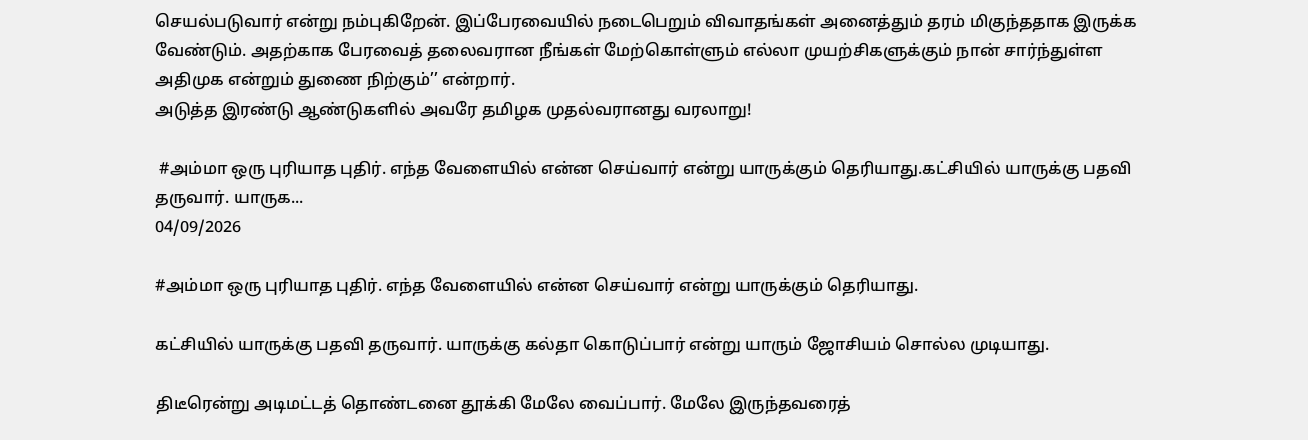செயல்படுவார் என்று நம்புகிறேன். இப்பேரவையில் நடைபெறும் விவாதங்கள் அனைத்தும் தரம் மிகுந்ததாக இருக்க வேண்டும். அதற்காக பேரவைத் தலைவரான நீங்கள் மேற்கொள்ளும் எல்லா முயற்சிகளுக்கும் நான் சார்ந்துள்ள அதிமுக என்றும் துணை நிற்கும்’’ என்றார்.
அடுத்த இரண்டு ஆண்டுகளில் அவரே தமிழக முதல்வரானது வரலாறு!

 #அம்மா ஒரு புரியாத புதிர். எந்த வேளையில் என்ன செய்வார் என்று யாருக்கும் தெரியாது.கட்சியில் யாருக்கு பதவி தருவார். யாருக...
04/09/2026

#அம்மா ஒரு புரியாத புதிர். எந்த வேளையில் என்ன செய்வார் என்று யாருக்கும் தெரியாது.

கட்சியில் யாருக்கு பதவி தருவார். யாருக்கு கல்தா கொடுப்பார் என்று யாரும் ஜோசியம் சொல்ல முடியாது.

திடீரென்று அடிமட்டத் தொண்டனை தூக்கி மேலே வைப்பார். மேலே இருந்தவரைத்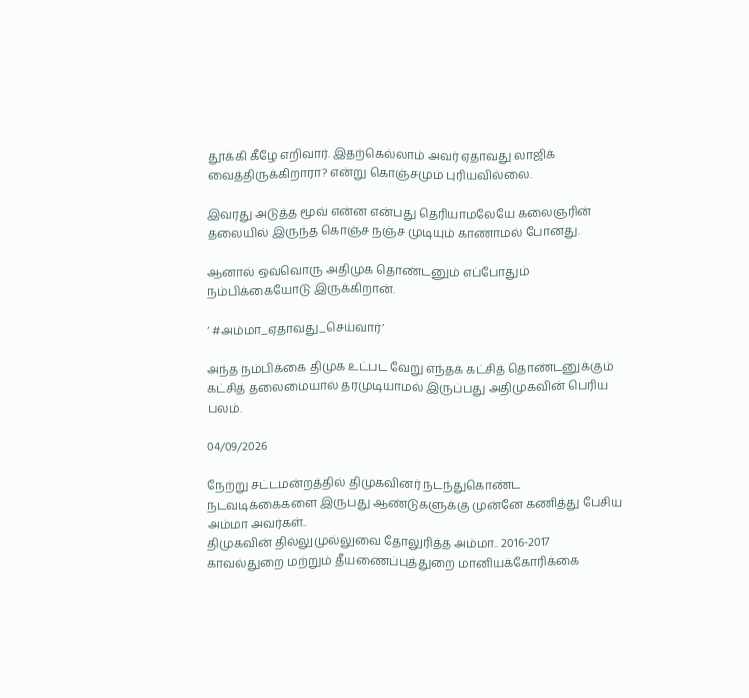தூக்கி கீழே எறிவார். இதற்கெல்லாம் அவர் ஏதாவது லாஜிக் வைத்திருக்கிறாரா? என்று கொஞ்சமும் புரியவில்லை.

இவரது அடுத்த மூவ் என்ன என்பது தெரியாமலேயே கலைஞரின் தலையில் இருந்த கொஞ்ச நஞ்ச முடியும் காணாமல் போனது.

ஆனால் ஒவ்வொரு அதிமுக தொண்டனும் எப்போதும் நம்பிக்கையோடு இருக்கிறான்.

‘ #அம்மா_ஏதாவது_செய்வார்’

அந்த நம்பிக்கை திமுக உட்பட வேறு எந்தக் கட்சித் தொண்டனுக்கும் கட்சித் தலைமையால் தரமுடியாமல் இருப்பது அதிமுகவின் பெரிய பலம்.

04/09/2026

நேற்று சட்டமன்றத்தில் திமுகவினர் நடந்துகொண்ட நடவடிக்கைகளை இருபது ஆண்டுகளுக்கு முன்னே கணித்து பேசிய அம்மா அவர்கள்..
திமுகவின் தில்லுமுல்லுவை தோலுரித்த அம்மா.. 2016-2017 காவல்துறை மற்றும் தீயணைப்புத்துறை மானியக்கோரிக்கை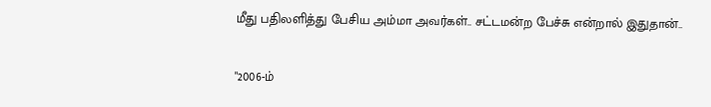மீது பதிலளித்து பேசிய அம்மா அவர்கள்.. சட்டமன்ற பேச்சு என்றால் இதுதான்..

"2006-ம்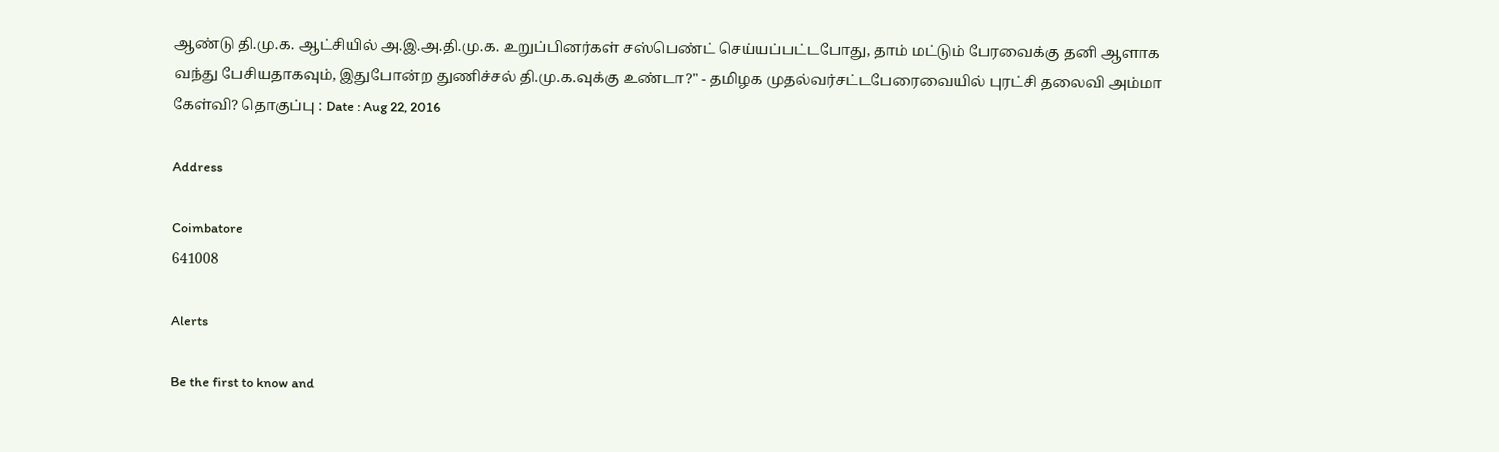ஆண்டு தி.மு.க. ஆட்சியில் அ.இ.அ.தி.மு.க. உறுப்பினர்கள் சஸ்பெண்ட் செய்யப்பட்டபோது, தாம் மட்டும் பேரவைக்கு தனி ஆளாக வந்து பேசியதாகவும், இதுபோன்ற துணிச்சல் தி.மு.க.வுக்கு உண்டா?" - தமிழக முதல்வர்சட்டபேரைவையில் புரட்சி தலைவி அம்மா கேள்வி? தொகுப்பு : Date : Aug 22, 2016

Address

Coimbatore
641008

Alerts

Be the first to know and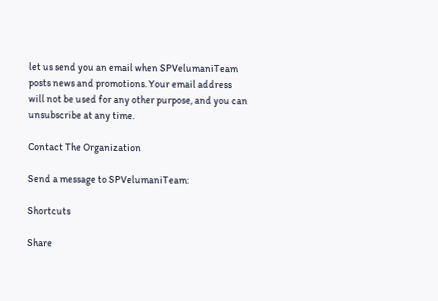let us send you an email when SPVelumaniTeam posts news and promotions. Your email address will not be used for any other purpose, and you can unsubscribe at any time.

Contact The Organization

Send a message to SPVelumaniTeam:

Shortcuts

Share